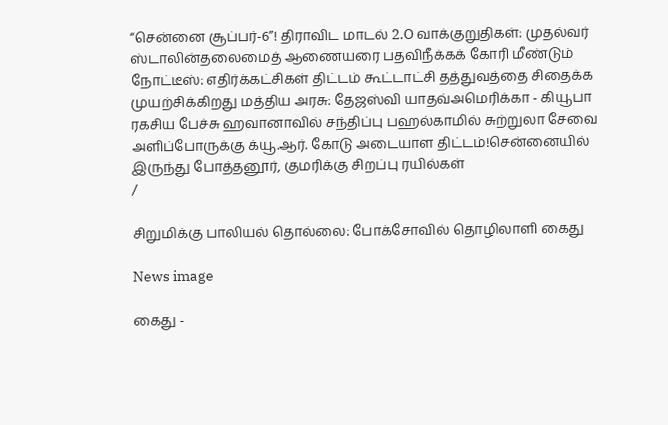“சென்னை சூப்பர்-6”! திராவிட மாடல் 2.O வாக்குறுதிகள்: முதல்வர் ஸ்டாலின்தலைமைத் ஆணையரை பதவிநீக்கக் கோரி மீண்டும் நோட்டீஸ்: எதிர்க்கட்சிகள் திட்டம் கூட்டாட்சி தத்துவத்தை சிதைக்க முயற்சிக்கிறது மத்திய அரசு: தேஜஸ்வி யாதவ்அமெரிக்கா - கியூபா ரகசிய பேச்சு ஹவானாவில் சந்திப்பு பஹல்காமில் சுற்றுலா சேவை அளிப்போருக்கு க்யூ.ஆர். கோடு அடையாள திட்டம்!சென்னையில் இருந்து போத்தனூர், குமரிக்கு சிறப்பு ரயில்கள்
/

சிறுமிக்கு பாலியல் தொல்லை: போக்சோவில் தொழிலாளி கைது

News image

கைது -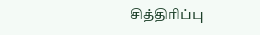சித்திரிப்பு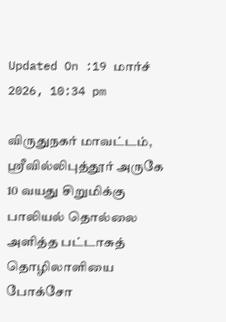Updated On :19 மார்ச் 2026, 10:34 pm

விருதுநகர் மாவட்டம், ஸ்ரீவில்லிபுத்தூர் அருகே 10 வயது சிறுமிக்கு பாலியல் தொல்லை அளித்த பட்டாசுத் தொழிலாளியை போக்சோ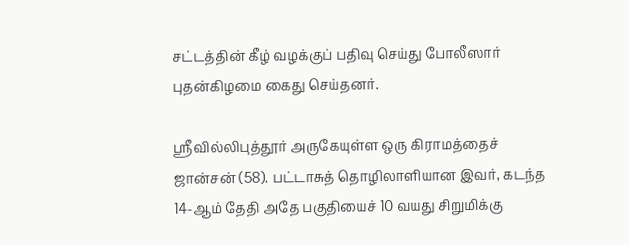சட்டத்தின் கீழ் வழக்குப் பதிவு செய்து போலீஸார் புதன்கிழமை கைது செய்தனர்.

ஸ்ரீவில்லிபுத்தூர் அருகேயுள்ள ஒரு கிராமத்தைச் ஜான்சன் (58). பட்டாசுத் தொழிலாளியான இவர், கடந்த 14-ஆம் தேதி அதே பகுதியைச் 10 வயது சிறுமிக்கு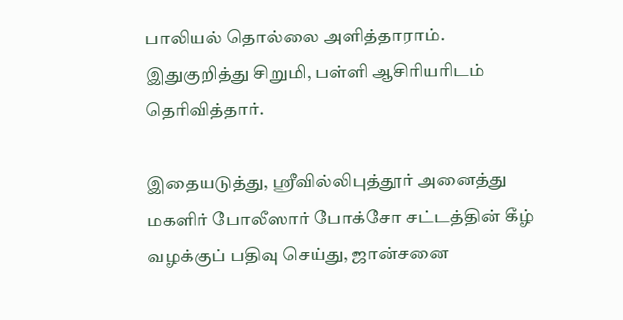பாலியல் தொல்லை அளித்தாராம். இதுகுறித்து சிறுமி, பள்ளி ஆசிரியரிடம் தெரிவித்தார்.

இதையடுத்து, ஸ்ரீவில்லிபுத்தூர் அனைத்து மகளிர் போலீஸார் போக்சோ சட்டத்தின் கீழ் வழக்குப் பதிவு செய்து, ஜான்சனை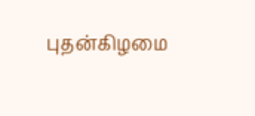புதன்கிழமை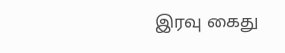இரவு கைது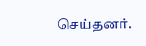செய்தனர்.